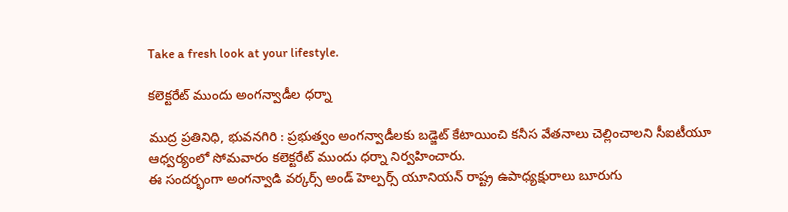Take a fresh look at your lifestyle.

కలెక్టరేట్ ముందు అంగన్వాడీల ధర్నా

ముద్ర ప్రతినిధి, భువనగిరి : ప్రభుత్వం అంగన్వాడీలకు బడ్జెట్ కేటాయించి కనీస వేతనాలు చెల్లించాలని సీఐటీయూ ఆధ్వర్యంలో సోమవారం కలెక్టరేట్ ముందు ధర్నా నిర్వహించారు.
ఈ సందర్భంగా అంగన్వాడి వర్కర్స్ అండ్ హెల్పర్స్ యూనియన్ రాష్ట్ర ఉపాధ్యక్షురాలు బూరుగు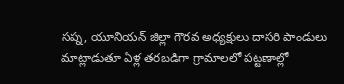సప్న, యూనియన్ జిల్లా గౌరవ అధ్యక్షులు దాసరి పాండులు మాట్లాడుతూ ఏళ్ల తరబడిగా గ్రామాలలో పట్టణాల్లో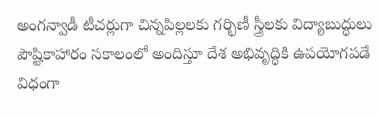అంగన్వాడీ టీచర్లుగా చిన్నపిల్లలకు గర్భిణీ స్త్రీలకు విద్యాబుద్ధులు పౌష్టికాహారం సకాలంలో అందిస్తూ దేశ అభివృద్ధికి ఉపయోగపడే విధంగా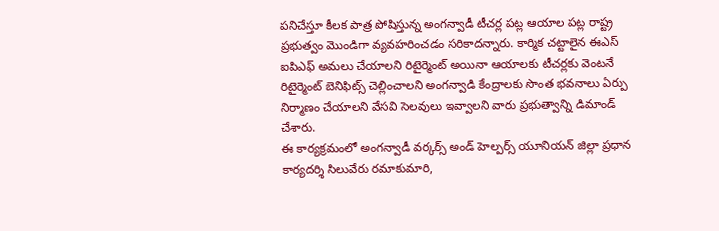పనిచేస్తూ కీలక పాత్ర పోషిస్తున్న అంగన్వాడీ టీచర్ల పట్ల ఆయాల పట్ల రాష్ట్ర ప్రభుత్వం మొండిగా వ్యవహరించడం సరికాదన్నారు. కార్మిక చట్టాలైన ఈఎస్ ఐపిఎఫ్ అమలు చేయాలని రిటైర్మెంట్ అయినా ఆయాలకు టీచర్లకు వెంటనే రిటైర్మెంట్ బెనిఫిట్స్ చెల్లించాలని అంగన్వాడి కేంద్రాలకు సొంత భవనాలు ఏర్పు నిర్మాణం చేయాలని వేసవి సెలవులు ఇవ్వాలని వారు ప్రభుత్వాన్ని డిమాండ్ చేశారు.
ఈ కార్యక్రమంలో అంగన్వాడీ వర్కర్స్ అండ్ హెల్పర్స్ యూనియన్ జిల్లా ప్రధాన కార్యదర్శి సిలువేరు రమాకుమారి,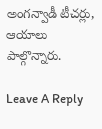అంగన్వాడీ టీచర్లు, ఆయాలు పాల్గొన్నారు.

Leave A Reply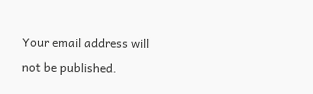Your email address will not be published.